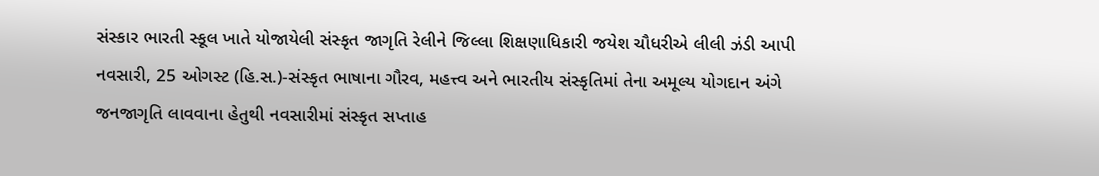સંસ્કાર ભારતી સ્કૂલ ખાતે યોજાયેલી સંસ્કૃત જાગૃતિ રેલીને જિલ્લા શિક્ષણાધિકારી જયેશ ચૌધરીએ લીલી ઝંડી આપી
નવસારી, 25 ઓગસ્ટ (હિ.સ.)-સંસ્કૃત ભાષાના ગૌરવ, મહત્ત્વ અને ભારતીય સંસ્કૃતિમાં તેના અમૂલ્ય યોગદાન અંગે જનજાગૃતિ લાવવાના હેતુથી નવસારીમાં સંસ્કૃત સપ્તાહ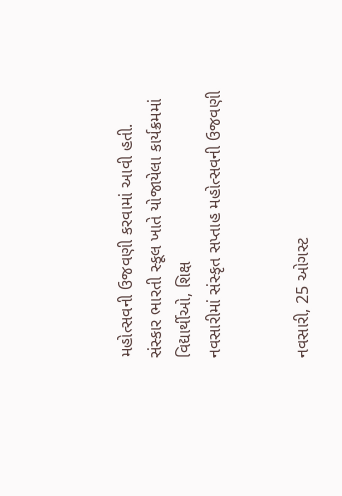મહોત્સવની ઉજવણી કરવામાં આવી હતી. સંસ્કાર ભારતી સ્કૂલ ખાતે યોજાયેલા કાર્યક્રમમાં વિદ્યાર્થીઓ, શિક્ષ
નવસારીમાં સંસ્કૃત સપ્તાહ મહોત્સવની ઉજવણી


નવસારી, 25 ઓગસ્ટ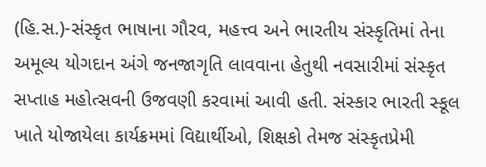(હિ.સ.)-સંસ્કૃત ભાષાના ગૌરવ, મહત્ત્વ અને ભારતીય સંસ્કૃતિમાં તેના અમૂલ્ય યોગદાન અંગે જનજાગૃતિ લાવવાના હેતુથી નવસારીમાં સંસ્કૃત સપ્તાહ મહોત્સવની ઉજવણી કરવામાં આવી હતી. સંસ્કાર ભારતી સ્કૂલ ખાતે યોજાયેલા કાર્યક્રમમાં વિદ્યાર્થીઓ, શિક્ષકો તેમજ સંસ્કૃતપ્રેમી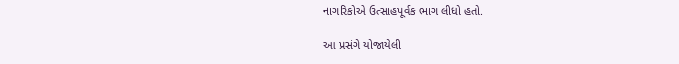નાગરિકોએ ઉત્સાહપૂર્વક ભાગ લીધો હતો.

આ પ્રસંગે યોજાયેલી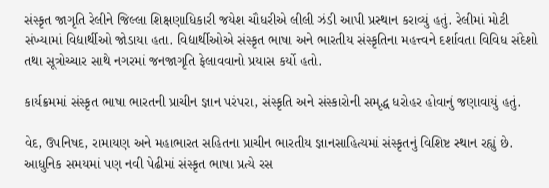સંસ્કૃત જાગૃતિ રેલીને જિલ્લા શિક્ષણાધિકારી જયેશ ચૌધરીએ લીલી ઝંડી આપી પ્રસ્થાન કરાવ્યું હતું. રેલીમાં મોટી સંખ્યામાં વિદ્યાર્થીઓ જોડાયા હતા. વિદ્યાર્થીઓએ સંસ્કૃત ભાષા અને ભારતીય સંસ્કૃતિના મહત્ત્વને દર્શાવતા વિવિધ સંદેશો તથા સૂત્રોચ્ચાર સાથે નગરમાં જનજાગૃતિ ફેલાવવાનો પ્રયાસ કર્યો હતો.

કાર્યક્રમમાં સંસ્કૃત ભાષા ભારતની પ્રાચીન જ્ઞાન પરંપરા, સંસ્કૃતિ અને સંસ્કારોની સમૃદ્ધ ધરોહર હોવાનું જણાવાયું હતું.

વેદ, ઉપનિષદ, રામાયણ અને મહાભારત સહિતના પ્રાચીન ભારતીય જ્ઞાનસાહિત્યમાં સંસ્કૃતનું વિશિષ્ટ સ્થાન રહ્યું છે. આધુનિક સમયમાં પણ નવી પેઢીમાં સંસ્કૃત ભાષા પ્રત્યે રસ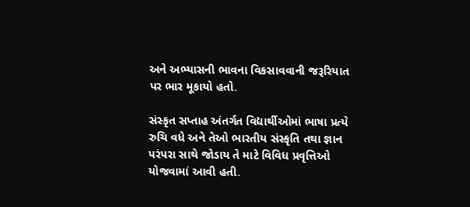અને અભ્યાસની ભાવના વિકસાવવાની જરૂરિયાત પર ભાર મૂકાયો હતો.

સંસ્કૃત સપ્તાહ અંતર્ગત વિદ્યાર્થીઓમાં ભાષા પ્રત્યે રુચિ વધે અને તેઓ ભારતીય સંસ્કૃતિ તથા જ્ઞાન પરંપરા સાથે જોડાય તે માટે વિવિધ પ્રવૃત્તિઓ યોજવામાં આવી હતી.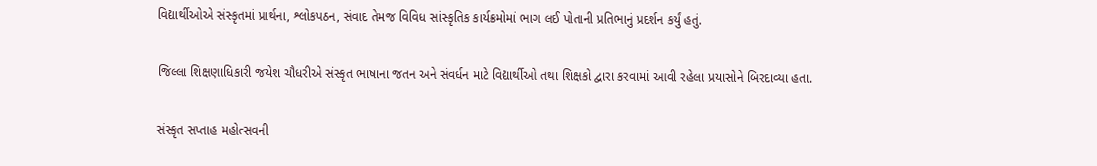વિદ્યાર્થીઓએ સંસ્કૃતમાં પ્રાર્થના, શ્લોકપઠન, સંવાદ તેમજ વિવિધ સાંસ્કૃતિક કાર્યક્રમોમાં ભાગ લઈ પોતાની પ્રતિભાનું પ્રદર્શન કર્યું હતું.

જિલ્લા શિક્ષણાધિકારી જયેશ ચૌધરીએ સંસ્કૃત ભાષાના જતન અને સંવર્ધન માટે વિદ્યાર્થીઓ તથા શિક્ષકો દ્વારા કરવામાં આવી રહેલા પ્રયાસોને બિરદાવ્યા હતા.

સંસ્કૃત સપ્તાહ મહોત્સવની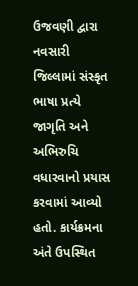ઉજવણી દ્વારા નવસારી જિલ્લામાં સંસ્કૃત ભાષા પ્રત્યે જાગૃતિ અને અભિરુચિ વધારવાનો પ્રયાસ કરવામાં આવ્યો હતો. કાર્યક્રમના અંતે ઉપસ્થિત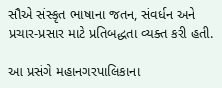સૌએ સંસ્કૃત ભાષાના જતન, સંવર્ધન અને પ્રચાર-પ્રસાર માટે પ્રતિબદ્ધતા વ્યક્ત કરી હતી.

આ પ્રસંગે મહાનગરપાલિકાના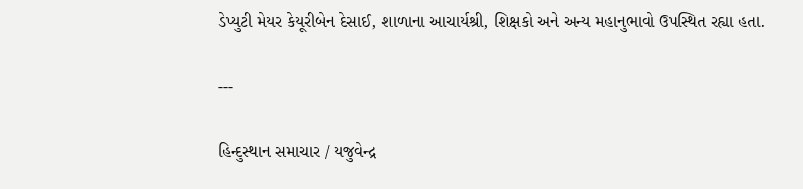ડેપ્યુટી મેયર કેયૂરીબેન દેસાઈ, શાળાના આચાર્યશ્રી, શિક્ષકો અને અન્ય મહાનુભાવો ઉપસ્થિત રહ્યા હતા.

---

હિન્દુસ્થાન સમાચાર / યજુવેન્દ્ર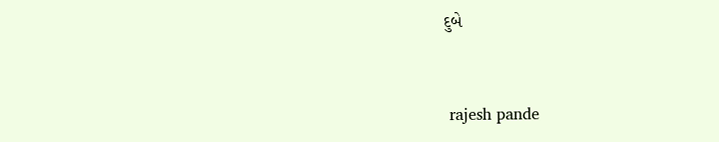દુબે


 rajesh pande